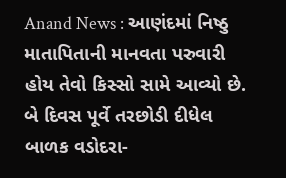Anand News : આણંદમાં નિષ્ઠુ માતાપિતાની માનવતા પરુવારી હોય તેવો કિસ્સો સામે આવ્યો છે. બે દિવસ પૂર્વે તરછોડી દીધેલ બાળક વડોદરા-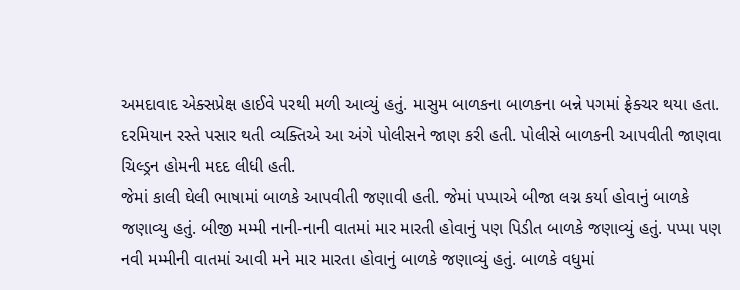અમદાવાદ એક્સપ્રેક્ષ હાઈવે પરથી મળી આવ્યું હતું. માસુમ બાળકના બાળકના બન્ને પગમાં ફ્રેક્ચર થયા હતા. દરમિયાન રસ્તે પસાર થતી વ્યક્તિએ આ અંગે પોલીસને જાણ કરી હતી. પોલીસે બાળકની આપવીતી જાણવા ચિલ્ડ્રન હોમની મદદ લીધી હતી.
જેમાં કાલી ઘેલી ભાષામાં બાળકે આપવીતી જણાવી હતી. જેમાં પપ્પાએ બીજા લગ્ન કર્યા હોવાનું બાળકે જણાવ્યુ હતું. બીજી મમ્મી નાની-નાની વાતમાં માર મારતી હોવાનું પણ પિડીત બાળકે જણાવ્યું હતું. પપ્પા પણ નવી મમ્મીની વાતમાં આવી મને માર મારતા હોવાનું બાળકે જણાવ્યું હતું. બાળકે વધુમાં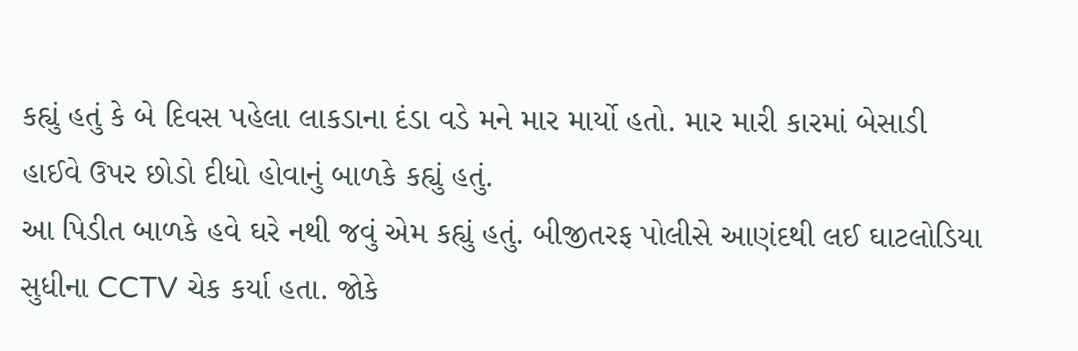કહ્યું હતું કે બે દિવસ પહેલા લાકડાના દંડા વડે મને માર માર્યો હતો. માર મારી કારમાં બેસાડી હાઈવે ઉપર છોડો દીધો હોવાનું બાળકે કહ્યું હતું.
આ પિડીત બાળકે હવે ઘરે નથી જવું એમ કહ્યું હતું. બીજીતરફ પોલીસે આણંદથી લઈ ઘાટલોડિયા સુધીના CCTV ચેક કર્યા હતા. જોકે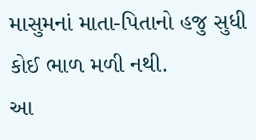માસુમનાં માતા-પિતાનો હજુ સુધી કોઈ ભાળ મળી નથી.
આ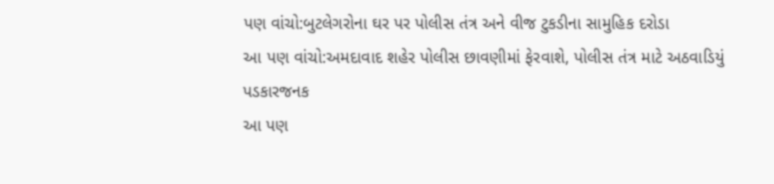પણ વાંચો:બુટલેગરોના ઘર પર પોલીસ તંત્ર અને વીજ ટુકડીના સામુહિક દરોડા
આ પણ વાંચો:અમદાવાદ શહેર પોલીસ છાવણીમાં ફેરવાશે, પોલીસ તંત્ર માટે અઠવાડિયું પડકારજનક
આ પણ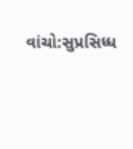વાંચો:સુપ્રસિધ્ધ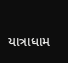યાત્રાધામ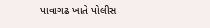પાવાગઢ ખાતે પોલીસ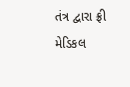તંત્ર દ્વારા ફ્રી મેડિકલ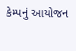કેમ્પનું આયોજન